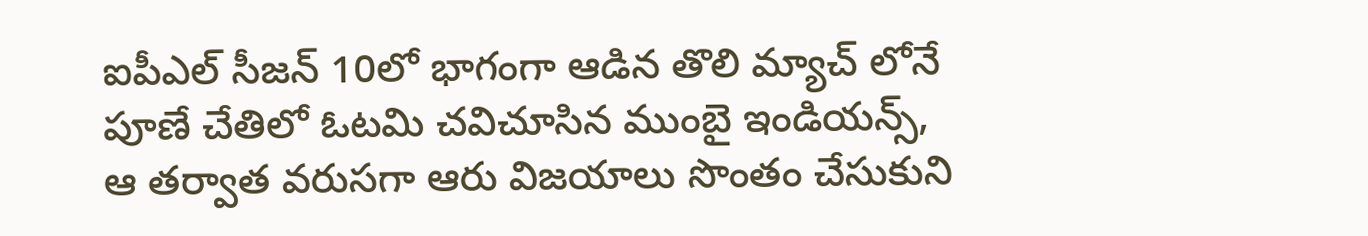ఐపీఎల్ సీజన్ 10లో భాగంగా ఆడిన తొలి మ్యాచ్ లోనే పూణే చేతిలో ఓటమి చవిచూసిన ముంబై ఇండియన్స్, ఆ తర్వాత వరుసగా ఆరు విజయాలు సొంతం చేసుకుని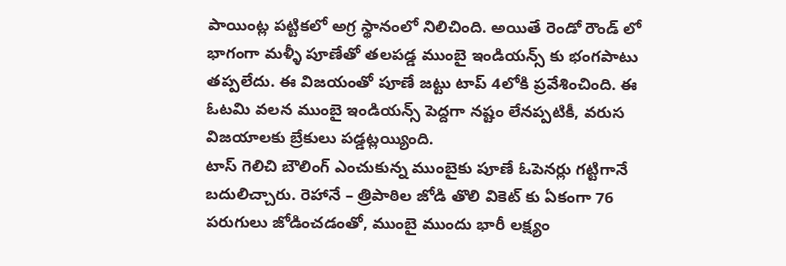పాయింట్ల పట్టికలో అగ్ర స్థానంలో నిలిచింది. అయితే రెండో రౌండ్ లో భాగంగా మళ్ళీ పూణేతో తలపడ్డ ముంబై ఇండియన్స్ కు భంగపాటు తప్పలేదు. ఈ విజయంతో పూణే జట్టు టాప్ 4లోకి ప్రవేశించింది. ఈ ఓటమి వలన ముంబై ఇండియన్స్ పెద్దగా నష్టం లేనప్పటికీ, వరుస విజయాలకు బ్రేకులు పడ్డట్లయ్యింది.
టాస్ గెలిచి బౌలింగ్ ఎంచుకున్న ముంబైకు పూణే ఓపెనర్లు గట్టిగానే బదులిచ్చారు. రెహానే – త్రిపాఠిల జోడి తొలి వికెట్ కు ఏకంగా 76 పరుగులు జోడించడంతో, ముంబై ముందు భారీ లక్ష్యం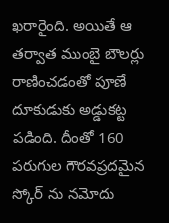ఖరారైంది. అయితే ఆ తర్వాత ముంబై బౌలర్లు రాణించడంతో పూణే దూకుడుకు అడ్డుకట్ట పడింది. దీంతో 160 పరుగుల గౌరవప్రదమైన స్కోర్ ను నమోదు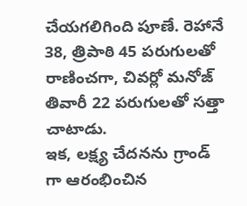చేయగలిగింది పూణే. రెహానే 38, త్రిపాఠి 45 పరుగులతో రాణించగా, చివర్లో మనోజ్ తివారీ 22 పరుగులతో సత్తా చాటాడు.
ఇక, లక్ష్య చేదనను గ్రాండ్ గా ఆరంభించిన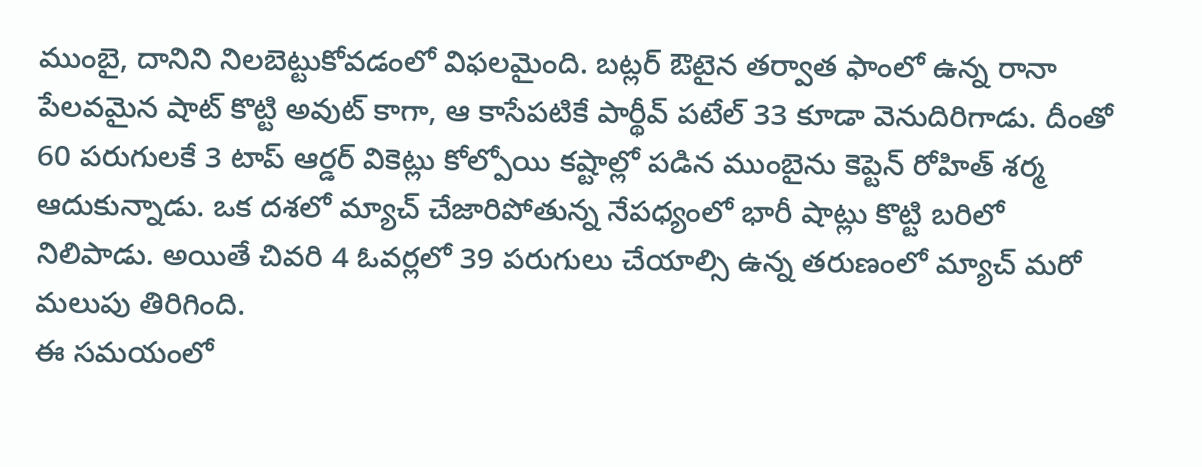ముంబై, దానిని నిలబెట్టుకోవడంలో విఫలమైంది. బట్లర్ ఔటైన తర్వాత ఫాంలో ఉన్న రానా పేలవమైన షాట్ కొట్టి అవుట్ కాగా, ఆ కాసేపటికే పార్థీవ్ పటేల్ 33 కూడా వెనుదిరిగాడు. దీంతో 60 పరుగులకే 3 టాప్ ఆర్డర్ వికెట్లు కోల్పోయి కష్టాల్లో పడిన ముంబైను కెప్టెన్ రోహిత్ శర్మ ఆదుకున్నాడు. ఒక దశలో మ్యాచ్ చేజారిపోతున్న నేపధ్యంలో భారీ షాట్లు కొట్టి బరిలో నిలిపాడు. అయితే చివరి 4 ఓవర్లలో 39 పరుగులు చేయాల్సి ఉన్న తరుణంలో మ్యాచ్ మరో మలుపు తిరిగింది.
ఈ సమయంలో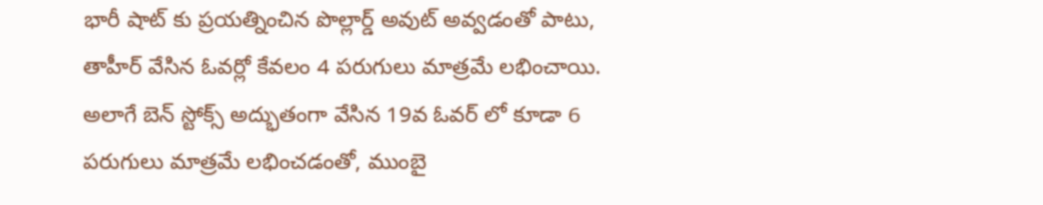భారీ షాట్ కు ప్రయత్నించిన పొల్లార్డ్ అవుట్ అవ్వడంతో పాటు, తాహీర్ వేసిన ఓవర్లో కేవలం 4 పరుగులు మాత్రమే లభించాయి. అలాగే బెన్ స్టోక్స్ అద్భుతంగా వేసిన 19వ ఓవర్ లో కూడా 6 పరుగులు మాత్రమే లభించడంతో, ముంబై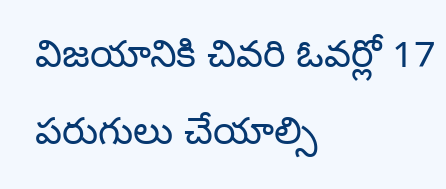విజయానికి చివరి ఓవర్లో 17 పరుగులు చేయాల్సి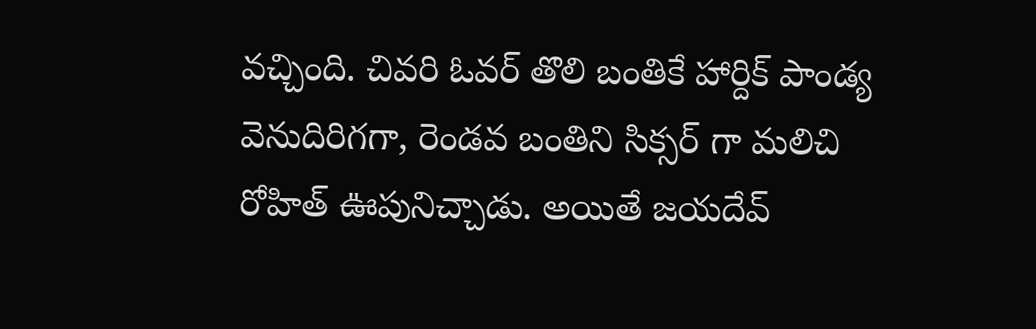వచ్చింది. చివరి ఓవర్ తొలి బంతికే హార్దిక్ పాండ్య వెనుదిరిగగా, రెండవ బంతిని సిక్సర్ గా మలిచి రోహిత్ ఊపునిచ్చాడు. అయితే జయదేవ్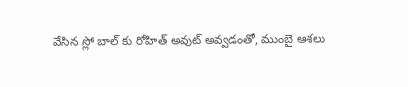వేసిన స్లో బాల్ కు రోహిత్ అవుట్ అవ్వడంతో, ముంబై ఆశలు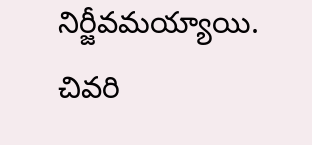నిర్జీవమయ్యాయి. చివరి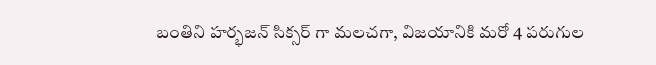బంతిని హర్భజన్ సిక్సర్ గా మలచగా, విజయానికి మరో 4 పరుగుల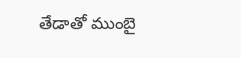తేడాతో ముంబై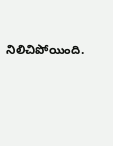నిలిచిపోయింది.